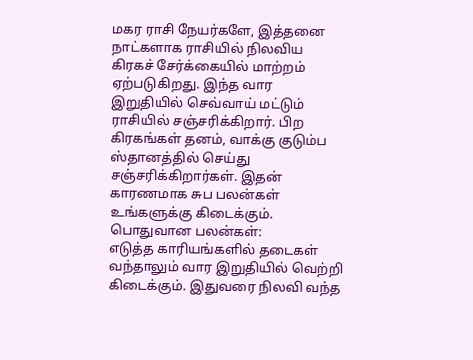மகர ராசி நேயர்களே, இத்தனை நாட்களாக ராசியில் நிலவிய கிரகச் சேர்க்கையில் மாற்றம் ஏற்படுகிறது. இந்த வார இறுதியில் செவ்வாய் மட்டும் ராசியில் சஞ்சரிக்கிறார். பிற கிரகங்கள் தனம், வாக்கு குடும்ப ஸ்தானத்தில் செய்து சஞ்சரிக்கிறார்கள். இதன் காரணமாக சுப பலன்கள் உங்களுக்கு கிடைக்கும்.
பொதுவான பலன்கள்:
எடுத்த காரியங்களில் தடைகள் வந்தாலும் வார இறுதியில் வெற்றி கிடைக்கும். இதுவரை நிலவி வந்த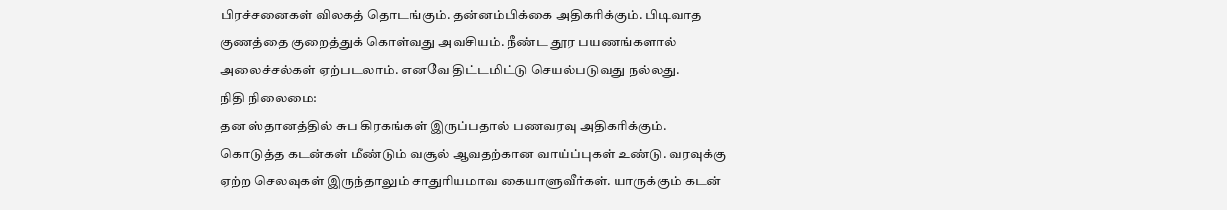பிரச்சனைகள் விலகத் தொடங்கும். தன்னம்பிக்கை அதிகரிக்கும். பிடிவாத குணத்தை குறைத்துக் கொள்வது அவசியம். நீண்ட தூர பயணங்களால் அலைச்சல்கள் ஏற்படலாம். எனவே திட்டமிட்டு செயல்படுவது நல்லது.
நிதி நிலைமை:
தன ஸ்தானத்தில் சுப கிரகங்கள் இருப்பதால் பணவரவு அதிகரிக்கும். கொடுத்த கடன்கள் மீண்டும் வசூல் ஆவதற்கான வாய்ப்புகள் உண்டு. வரவுக்கு ஏற்ற செலவுகள் இருந்தாலும் சாதுரியமாவ கையாளுவீர்கள். யாருக்கும் கடன்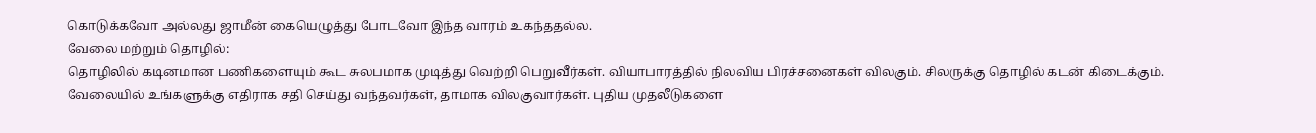கொடுக்கவோ அல்லது ஜாமீன் கையெழுத்து போடவோ இந்த வாரம் உகந்ததல்ல.
வேலை மற்றும் தொழில்:
தொழிலில் கடினமான பணிகளையும் கூட சுலபமாக முடித்து வெற்றி பெறுவீர்கள். வியாபாரத்தில் நிலவிய பிரச்சனைகள் விலகும். சிலருக்கு தொழில் கடன் கிடைக்கும். வேலையில் உங்களுக்கு எதிராக சதி செய்து வந்தவர்கள், தாமாக விலகுவார்கள். புதிய முதலீடுகளை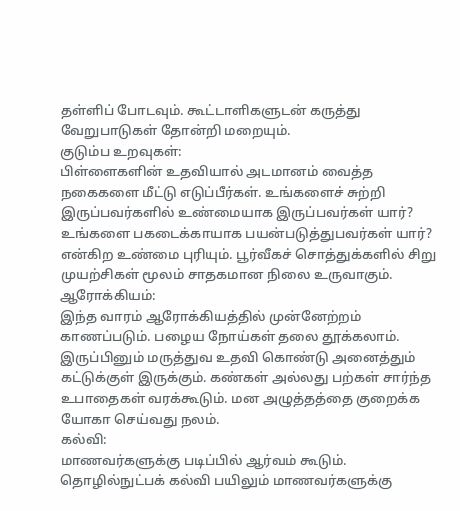தள்ளிப் போடவும். கூட்டாளிகளுடன் கருத்து வேறுபாடுகள் தோன்றி மறையும்.
குடும்ப உறவுகள்:
பிள்ளைகளின் உதவியால் அடமானம் வைத்த நகைகளை மீட்டு எடுப்பீர்கள். உங்களைச் சுற்றி இருப்பவர்களில் உண்மையாக இருப்பவர்கள் யார்? உங்களை பகடைக்காயாக பயன்படுத்துபவர்கள் யார்? என்கிற உண்மை புரியும். பூர்வீகச் சொத்துக்களில் சிறு முயற்சிகள் மூலம் சாதகமான நிலை உருவாகும்.
ஆரோக்கியம்:
இந்த வாரம் ஆரோக்கியத்தில் முன்னேற்றம் காணப்படும். பழைய நோய்கள் தலை தூக்கலாம். இருப்பினும் மருத்துவ உதவி கொண்டு அனைத்தும் கட்டுக்குள் இருக்கும். கண்கள் அல்லது பற்கள் சார்ந்த உபாதைகள் வரக்கூடும். மன அழுத்தத்தை குறைக்க யோகா செய்வது நலம்.
கல்வி:
மாணவர்களுக்கு படிப்பில் ஆர்வம் கூடும். தொழில்நுட்பக் கல்வி பயிலும் மாணவர்களுக்கு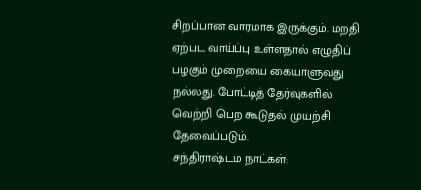சிறப்பான வாரமாக இருக்கும். மறதி ஏற்பட வாய்ப்பு உள்ளதால் எழுதிப் பழகும் முறையை கையாளுவது நல்லது. போட்டித் தேர்வுகளில் வெற்றி பெற கூடுதல் முயற்சி தேவைப்படும்.
சந்திராஷ்டம நாட்கள்: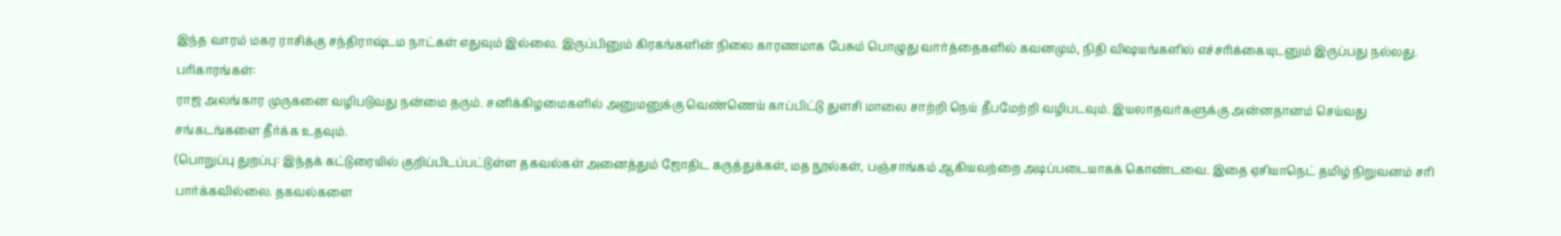இந்த வாரம் மகர ராசிக்கு சந்திராஷ்டம நாட்கள் எதுவும் இல்லை. இருப்பினும் கிரகங்களின் நிலை காரணமாக பேசும் பொழுது வார்த்தைகளில் கவனமும், நிதி விஷயங்களில் எச்சரிக்கையுடனும் இருப்பது நல்லது.
பரிகாரங்கள்:
ராஜ அலங்கார முருகனை வழிபடுவது நன்மை தரும். சனிக்கிழமைகளில் அனுமனுக்கு வெண்ணெய் காப்பிட்டு துளசி மாலை சாற்றி நெய் தீபமேற்றி வழிபடவும். இயலாதவர்களுக்கு அன்னதானம் செய்வது சங்கடங்களை தீர்க்க உதவும்.
(பொறுப்பு துறப்பு: இந்தக் கட்டுரையில் குறிப்பிடப்பட்டுள்ள தகவல்கள் அனைத்தும் ஜோதிட கருத்துக்கள், மத நூல்கள், பஞ்சாங்கம் ஆகியவற்றை அடிப்படையாகக் கொண்டவை. இதை ஏசியாநெட் தமிழ் நிறுவனம் சரி பார்க்கவில்லை. தகவல்களை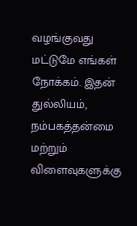வழங்குவது மட்டுமே எங்கள் நோக்கம். இதன் துல்லியம், நம்பகத்தன்மை மற்றும் விளைவுகளுக்கு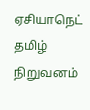ஏசியாநெட் தமிழ் நிறுவனம்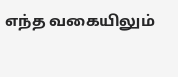எந்த வகையிலும்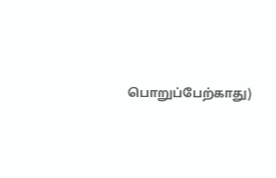பொறுப்பேற்காது)